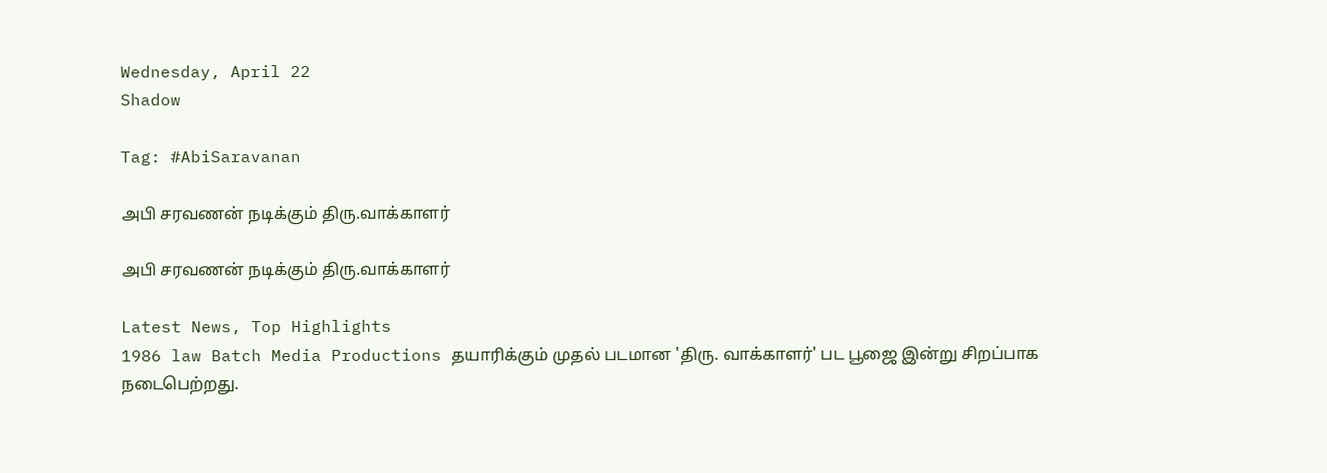Wednesday, April 22
Shadow

Tag: #AbiSaravanan

அபி சரவணன் நடிக்கும் திரு.வாக்காளர்

அபி சரவணன் நடிக்கும் திரு.வாக்காளர்

Latest News, Top Highlights
1986 law Batch Media Productions தயாரிக்கும் முதல் படமான 'திரு. வாக்காளர்' பட பூஜை இன்று சிறப்பாக நடைபெற்றது.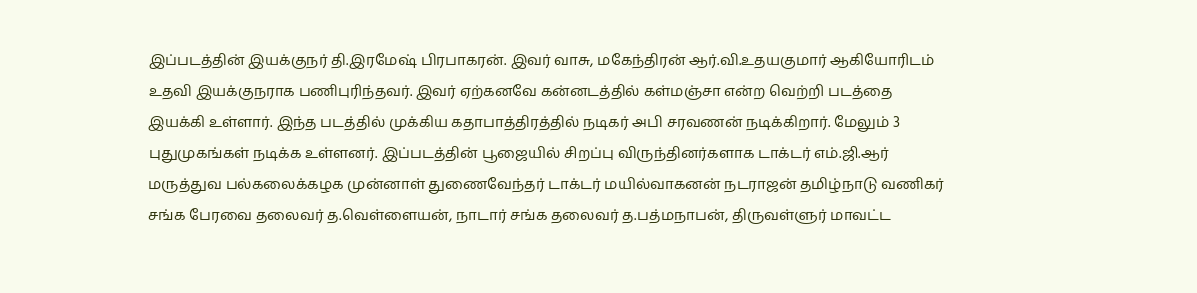இப்படத்தின் இயக்குநர் தி.இரமேஷ் பிரபாகரன். இவர் வாசு, மகேந்திரன் ஆர்.வி.உதயகுமார் ஆகியோரிடம் உதவி இயக்குநராக பணிபுரிந்தவர். இவர் ஏற்கனவே கன்னடத்தில் கள்மஞ்சா என்ற வெற்றி படத்தை இயக்கி உள்ளார். இந்த படத்தில் முக்கிய கதாபாத்திரத்தில் நடிகர் அபி சரவணன் நடிக்கிறார். மேலும் 3 புதுமுகங்கள் நடிக்க உள்ளனர். இப்படத்தின் பூஜையில் சிறப்பு விருந்தினர்களாக டாக்டர் எம்.ஜி.ஆர் மருத்துவ பல்கலைக்கழக முன்னாள் துணைவேந்தர் டாக்டர் மயில்வாகனன் நடராஜன் தமிழ்நாடு வணிகர் சங்க பேரவை தலைவர் த.வெள்ளையன், நாடார் சங்க தலைவர் த.பத்மநாபன், திருவள்ளுர் மாவட்ட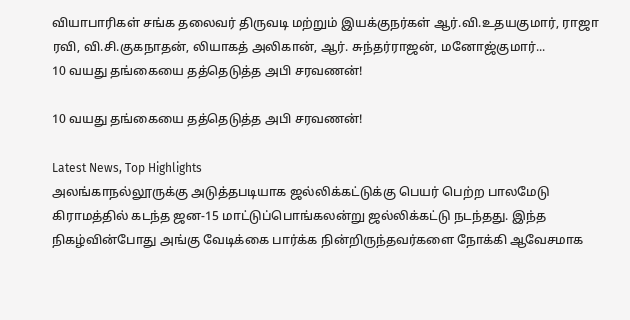வியாபாரிகள் சங்க தலைவர் திருவடி மற்றும் இயக்குநர்கள் ஆர்.வி.உதயகுமார், ராஜா ரவி, வி.சி.குகநாதன், லியாகத் அலிகான், ஆர். சுந்தர்ராஜன், மனோஜ்குமார்...
10 வயது தங்கையை தத்தெடுத்த அபி சரவணன்!

10 வயது தங்கையை தத்தெடுத்த அபி சரவணன்!

Latest News, Top Highlights
அலங்காநல்லூருக்கு அடுத்தபடியாக ஜல்லிக்கட்டுக்கு பெயர் பெற்ற பாலமேடு கிராமத்தில் கடந்த ஜன-15 மாட்டுப்பொங்கலன்று ஜல்லிக்கட்டு நடந்தது. இந்த நிகழ்வின்போது அங்கு வேடிக்கை பார்க்க நின்றிருந்தவர்களை நோக்கி ஆவேசமாக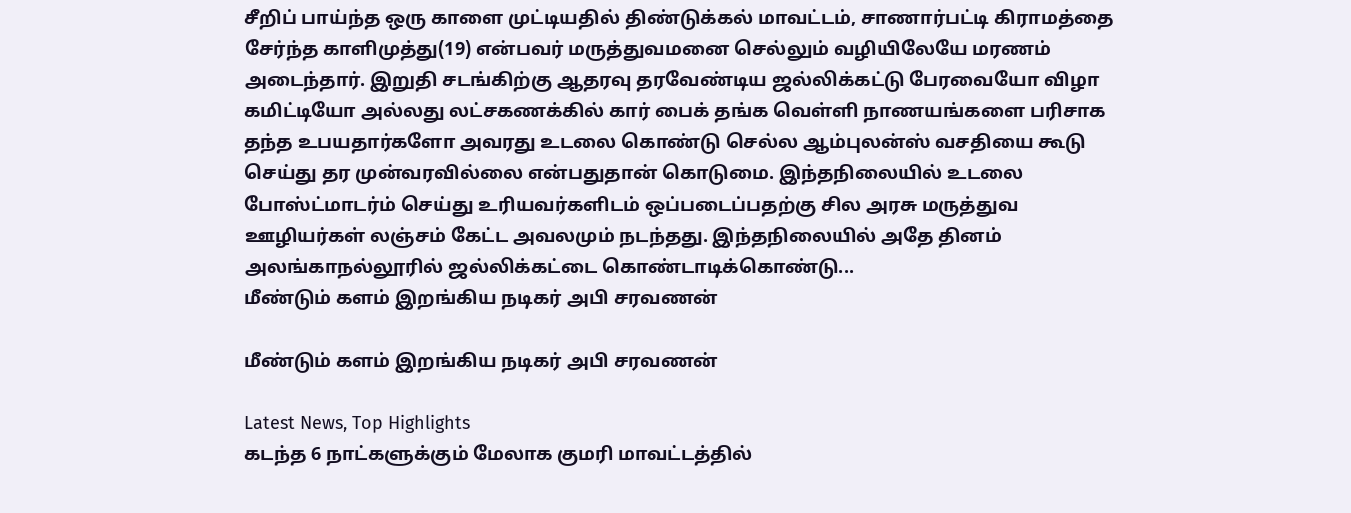சீறிப் பாய்ந்த ஒரு காளை முட்டியதில் திண்டுக்கல் மாவட்டம், சாணார்பட்டி கிராமத்தை சேர்ந்த காளிமுத்து(19) என்பவர் மருத்துவமனை செல்லும் வழியிலேயே மரணம் அடைந்தார். இறுதி சடங்கிற்கு ஆதரவு தரவேண்டிய ஜல்லிக்கட்டு பேரவையோ விழா கமிட்டியோ அல்லது லட்சகணக்கில் கார் பைக் தங்க வெள்ளி நாணயங்களை பரிசாக தந்த உபயதார்களோ அவரது உடலை கொண்டு செல்ல ஆம்புலன்ஸ் வசதியை கூடு செய்து தர முன்வரவில்லை என்பதுதான் கொடுமை. இந்தநிலையில் உடலை போஸ்ட்மாடர்ம் செய்து உரியவர்களிடம் ஒப்படைப்பதற்கு சில அரசு மருத்துவ ஊழியர்கள் லஞ்சம் கேட்ட அவலமும் நடந்தது. இந்தநிலையில் அதே தினம் அலங்காநல்லூரில் ஜல்லிக்கட்டை கொண்டாடிக்கொண்டு...
மீண்டும் களம் இறங்கிய நடிகர் அபி சரவணன்

மீண்டும் களம் இறங்கிய நடிகர் அபி சரவணன்

Latest News, Top Highlights
கடந்த 6 நாட்களுக்கும் மேலாக குமரி மாவட்டத்தில்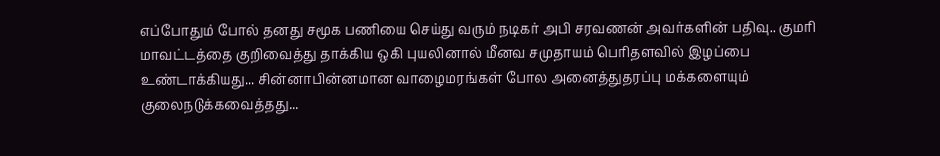எப்போதும் போல் தனது சமூக பணியை செய்து வரும் நடிகர் அபி சரவணன் அவர்களின் பதிவு.. குமரி மாவட்டத்தை குறிவைத்து தாக்கிய ஒகி புயலினால் மீனவ சமுதாயம் பெரிதளவில் இழப்பை உண்டாக்கியது... சின்னாபின்னமான வாழைமரங்கள் போல அனைத்துதரப்பு மக்களையும் குலைநடுக்கவைத்தது...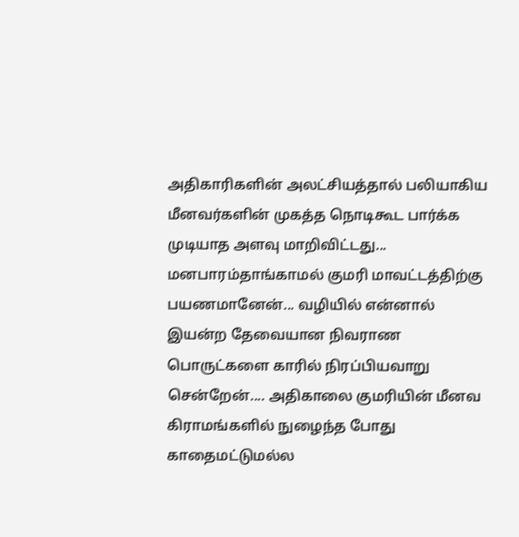அதிகாரிகளின் அலட்சியத்தால் பலியாகிய மீனவர்களின் முகத்த நொடிகூட பார்க்க முடியாத அளவு மாறிவிட்டது... மனபாரம்தாங்காமல் குமரி மாவட்டத்திற்கு பயணமானேன்... வழியில் என்னால் இயன்ற தேவையான நிவராண பொருட்களை காரில் நிரப்பியவாறு சென்றேன்.... அதிகாலை குமரியின் மீனவ கிராமங்களில் நுழைந்த போது காதைமட்டுமல்ல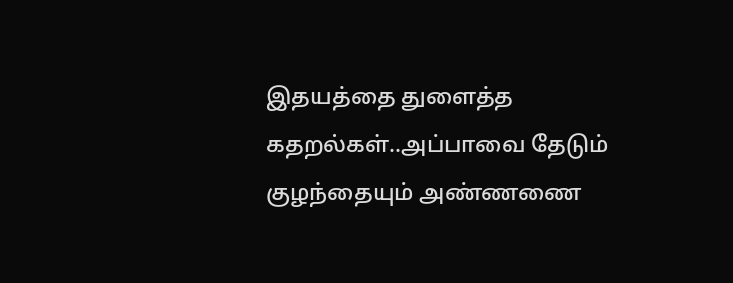இதயத்தை துளைத்த கதறல்கள்..அப்பாவை தேடும் குழந்தையும் அண்ணணை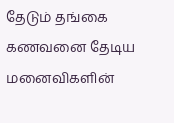தேடும் தங்கை கணவனை தேடிய மனைவிகளின்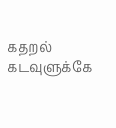கதறல் கடவுளுக்கே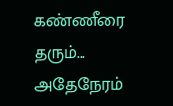கண்ணீரை தரும்... அதேநேரம்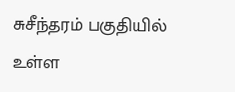சுசீந்தரம் பகுதியில் உள்ள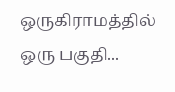ஒருகிராமத்தில் ஒரு பகுதி...